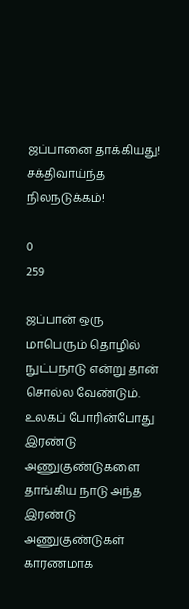ஜப்பானை தாக்கியது! சக்திவாய்ந்த நிலநடுக்கம்!

0
259

ஜப்பான் ஒரு மாபெரும் தொழில் நுட்பநாடு என்று தான் சொல்ல வேண்டும். உலகப் போரின்போது இரண்டு அணுகுண்டுகளை தாங்கிய நாடு அந்த இரண்டு அணுகுண்டுகள் காரணமாக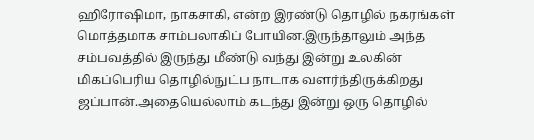ஹிரோஷிமா, நாகசாகி, என்ற இரண்டு தொழில் நகரங்கள் மொத்தமாக சாம்பலாகிப் போயின.இருந்தாலும் அந்த சம்பவத்தில் இருந்து மீண்டு வந்து இன்று உலகின் மிகப்பெரிய தொழில்நுட்ப நாடாக வளர்ந்திருக்கிறது ஜப்பான்.அதையெல்லாம் கடந்து இன்று ஒரு தொழில்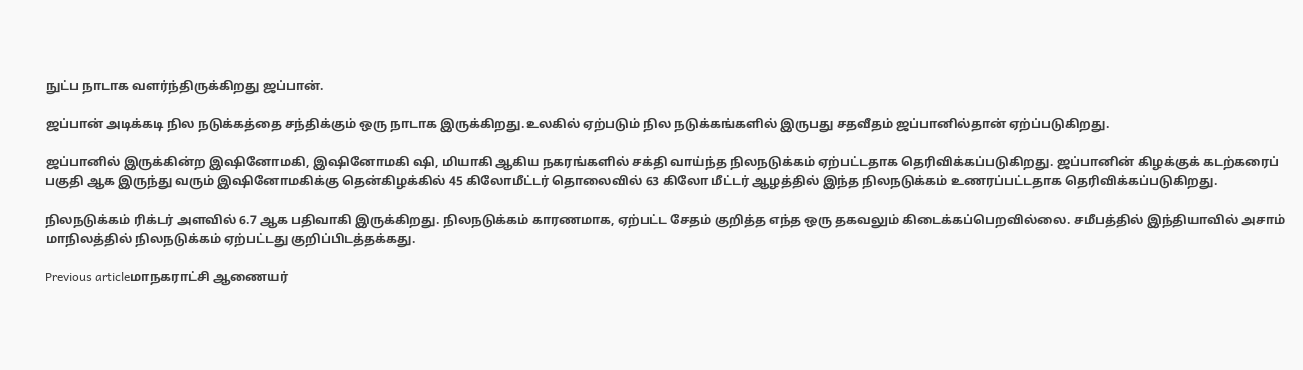நுட்ப நாடாக வளர்ந்திருக்கிறது ஜப்பான்.

ஜப்பான் அடிக்கடி நில நடுக்கத்தை சந்திக்கும் ஒரு நாடாக இருக்கிறது.உலகில் ஏற்படும் நில நடுக்கங்களில் இருபது சதவீதம் ஜப்பானில்தான் ஏற்ப்படுகிறது.

ஜப்பானில் இருக்கின்ற இஷினோமகி, இஷினோமகி ஷி, மியாகி ஆகிய நகரங்களில் சக்தி வாய்ந்த நிலநடுக்கம் ஏற்பட்டதாக தெரிவிக்கப்படுகிறது. ஜப்பானின் கிழக்குக் கடற்கரைப் பகுதி ஆக இருந்து வரும் இஷினோமகிக்கு தென்கிழக்கில் 45 கிலோமீட்டர் தொலைவில் 63 கிலோ மீட்டர் ஆழத்தில் இந்த நிலநடுக்கம் உணரப்பட்டதாக தெரிவிக்கப்படுகிறது.

நிலநடுக்கம் ரிக்டர் அளவில் 6.7 ஆக பதிவாகி இருக்கிறது. நிலநடுக்கம் காரணமாக, ஏற்பட்ட சேதம் குறித்த எந்த ஒரு தகவலும் கிடைக்கப்பெறவில்லை. சமீபத்தில் இந்தியாவில் அசாம் மாநிலத்தில் நிலநடுக்கம் ஏற்பட்டது குறிப்பிடத்தக்கது.

Previous articleமாநகராட்சி ஆணையர்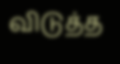விடுத்த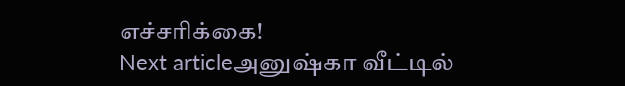எச்சரிக்கை!
Next articleஅனுஷ்கா வீட்டில்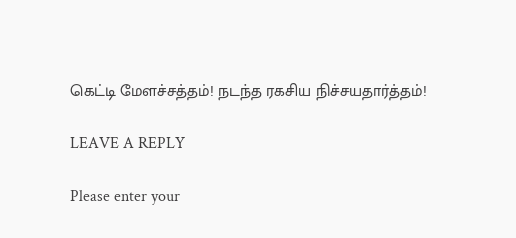கெட்டி மேளச்சத்தம்! நடந்த ரகசிய நிச்சயதார்த்தம்!

LEAVE A REPLY

Please enter your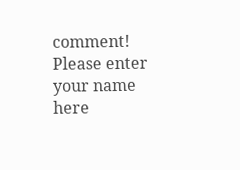comment!
Please enter your name here